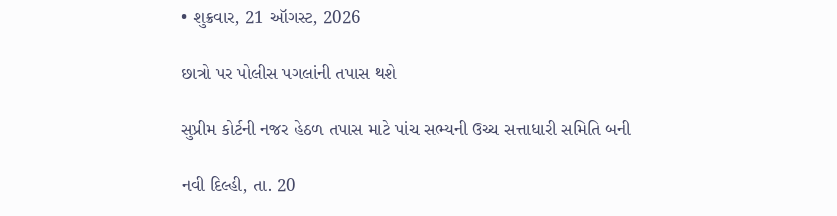• શુક્રવાર, 21 ઑગસ્ટ, 2026

છાત્રો પર પોલીસ પગલાંની તપાસ થશે

સુપ્રીમ કોર્ટની નજર હેઠળ તપાસ માટે પાંચ સભ્યની ઉચ્ચ સત્તાધારી સમિતિ બની

નવી દિલ્હી, તા. 20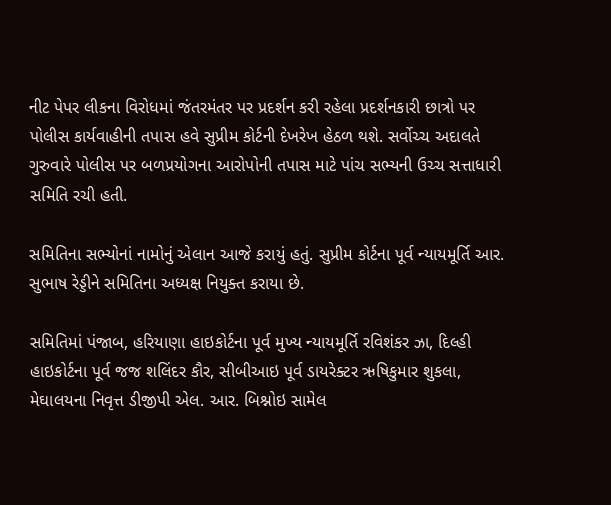નીટ પેપર લીકના વિરોધમાં જંતરમંતર પર પ્રદર્શન કરી રહેલા પ્રદર્શનકારી છાત્રો પર પોલીસ કાર્યવાહીની તપાસ હવે સુપ્રીમ કોર્ટની દેખરેખ હેઠળ થશે. સર્વોચ્ચ અદાલતે ગુરુવારે પોલીસ પર બળપ્રયોગના આરોપોની તપાસ માટે પાંચ સભ્યની ઉચ્ચ સત્તાધારી સમિતિ રચી હતી.

સમિતિના સભ્યોનાં નામોનું એલાન આજે કરાયું હતું. સુપ્રીમ કોર્ટના પૂર્વ ન્યાયમૂર્તિ આર. સુભાષ રેડ્ડીને સમિતિના અધ્યક્ષ નિયુક્ત કરાયા છે.

સમિતિમાં પંજાબ, હરિયાણા હાઇકોર્ટના પૂર્વ મુખ્ય ન્યાયમૂર્તિ રવિશંકર ઝા, દિલ્હી હાઇકોર્ટના પૂર્વ જજ શલિંદર કૌર, સીબીઆઇ પૂર્વ ડાયરેક્ટર ઋષિકુમાર શુકલા, મેઘાલયના નિવૃત્ત ડીજીપી એલ. આર. બિશ્નોઇ સામેલ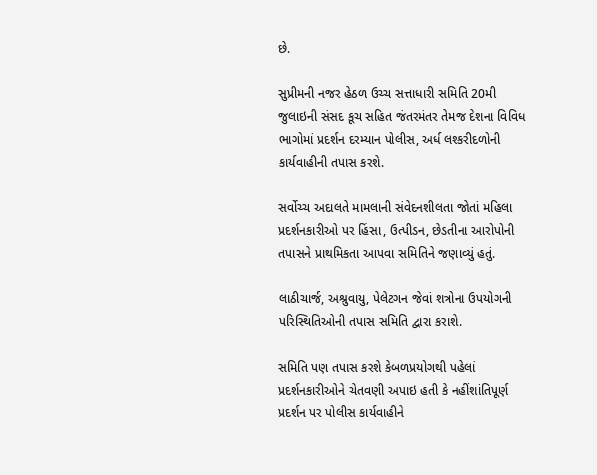છે.

સુપ્રીમની નજર હેઠળ ઉચ્ચ સત્તાધારી સમિતિ 20મી જુલાઇની સંસદ કૂચ સહિત જંતરમંતર તેમજ દેશના વિવિધ ભાગોમાં પ્રદર્શન દરમ્યાન પોલીસ, અર્ધ લશ્કરીદળોની કાર્યવાહીની તપાસ કરશે.

સર્વોચ્ચ અદાલતે મામલાની સંવેદનશીલતા જોતાં મહિલા પ્રદર્શનકારીઓ પર હિંસા, ઉત્પીડન, છેડતીના આરોપોની તપાસને પ્રાથમિકતા આપવા સમિતિને જણાવ્યું હતું.

લાઠીચાર્જ, અશ્રુવાયુ, પેલેટગન જેવાં શત્રોના ઉપયોગની પરિસ્થિતિઓની તપાસ સમિતિ દ્વારા કરાશે.

સમિતિ પણ તપાસ કરશે કેબળપ્રયોગથી પહેલાં પ્રદર્શનકારીઓને ચેતવણી અપાઇ હતી કે નહીંશાંતિપૂર્ણ પ્રદર્શન પર પોલીસ કાર્યવાહીને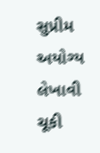સુપ્રીમ અયોગ્ય લેખાવી ચૂકી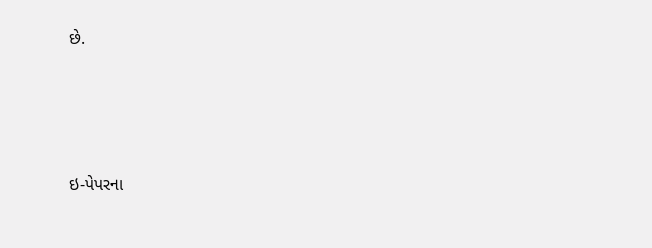છે.





ઇ-પેપરના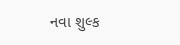નવા શુલ્ક